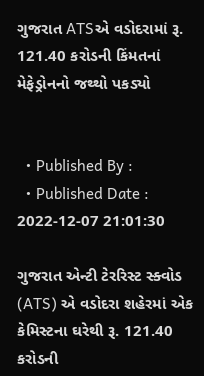ગુજરાત ATSએ વડોદરામાં રૂ. 121.40 કરોડની કિંમતનાં મેફેડ્રોનનો જથ્થો પકડ્યો


  • Published By :
  • Published Date : 2022-12-07 21:01:30

ગુજરાત એન્ટી ટેરરિસ્ટ સ્ક્વોડ (ATS) એ વડોદરા શહેરમાં એક કેમિસ્ટના ઘરેથી રૂ. 121.40 કરોડની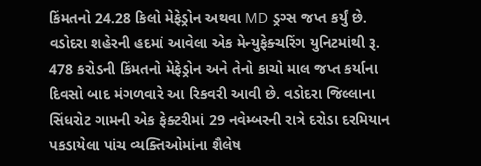કિંમતનો 24.28 કિલો મેફેડ્રોન અથવા MD ડ્રગ્સ જપ્ત કર્યું છે. વડોદરા શહેરની હદમાં આવેલા એક મેન્યુફેક્ચરિંગ યુનિટમાંથી રૂ. 478 કરોડની કિંમતનો મેફેડ્રોન અને તેનો કાચો માલ જપ્ત કર્યાના દિવસો બાદ મંગળવારે આ રિકવરી આવી છે. વડોદરા જિલ્લાના સિંધરોટ ગામની એક ફેક્ટરીમાં 29 નવેમ્બરની રાત્રે દરોડા દરમિયાન પકડાયેલા પાંચ વ્યક્તિઓમાંના શૈલેષ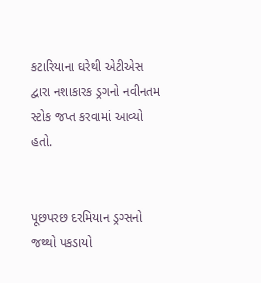કટારિયાના ઘરેથી એટીએસ દ્વારા નશાકારક ડ્રગનો નવીનતમ સ્ટોક જપ્ત કરવામાં આવ્યો હતો.


પૂછપરછ દરમિયાન ડ્રગ્સનો જથ્થો પકડાયો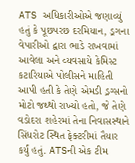ATS અધિકારીઓએ જણાવ્યું હતું કે પૂછપરછ દરમિયાન, ડ્રગના વેપારીઓ દ્વારા ભાડે રાખવામાં આવેલા અને વ્યવસાયે કેમિસ્ટ કટારિયાએ પોલીસને માહિતી આપી હતી કે તેણે એમડી ડ્રગ્સનો મોટો જથ્થો રાખ્યો હતો, જે તેણે વડોદરા શહેરમાં તેના નિવાસસ્થાને સિંધરોટ સ્થિત ફેક્ટરીમાં તૈયાર કર્યું હતું. ATSની એક ટીમ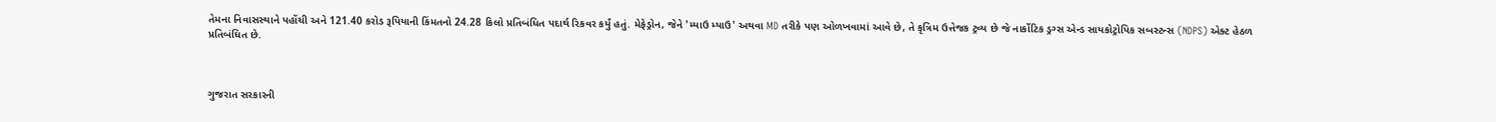તેમના નિવાસસ્થાને પહોંચી અને 121.40 કરોડ રૂપિયાની કિંમતનો 24.28 કિલો પ્રતિબંધિત પદાર્થ રિકવર કર્યું હતું. મેફેડ્રોન, જેને 'મ્યાઉ મ્યાઉ' અથવા MD તરીકે પણ ઓળખવામાં આવે છે, તે કૃત્રિમ ઉત્તેજક ટ્રવ્ય છે જે નાર્કોટિક ડ્રગ્સ એન્ડ સાયકોટ્રોપિક સબસ્ટન્સ (NDPS) એક્ટ હેઠળ પ્રતિબંધિત છે.



ગુજરાત સરકારની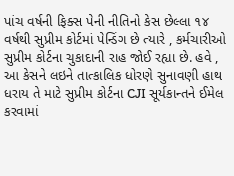પાંચ વર્ષની ફિક્સ પેની નીતિનો કેસ છેલ્લા ૧૪ વર્ષથી સુપ્રીમ કોર્ટમાં પેન્ડિંગ છે ત્યારે , કર્મચારીઓ સુપ્રીમ કોર્ટના ચુકાદાની રાહ જોઈ રહ્યા છે. હવે , આ કેસને લઇને તાત્કાલિક ધોરણે સુનાવણી હાથ ધરાય તે માટે સુપ્રીમ કોર્ટના CJI સૂર્યકાન્તને ઈમેલ કરવામાં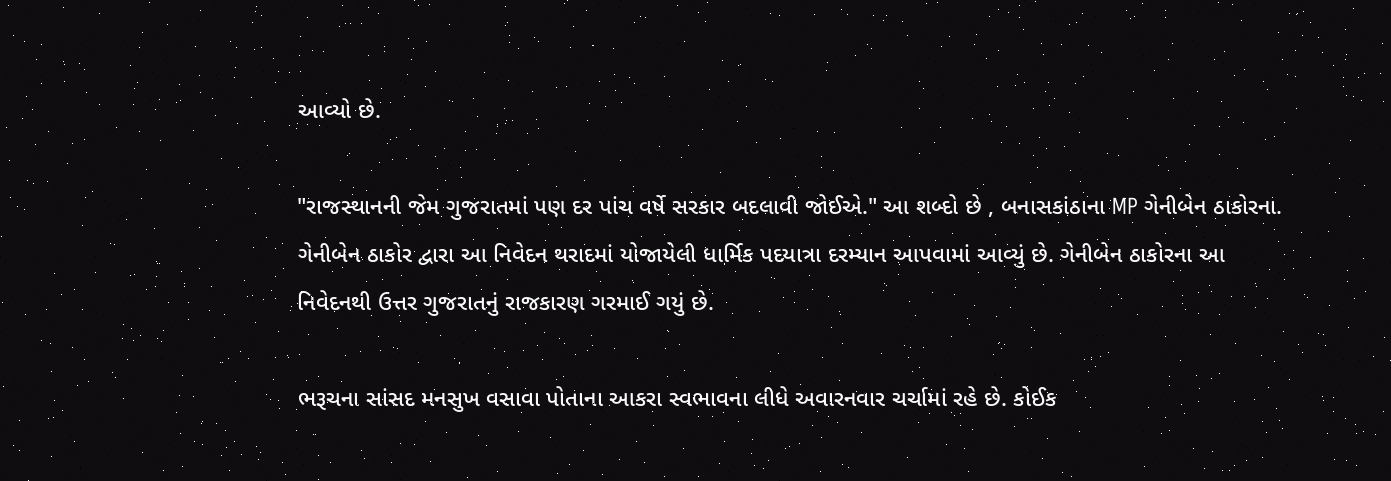આવ્યો છે.

"રાજસ્થાનની જેમ ગુજરાતમાં પણ દર પાંચ વર્ષે સરકાર બદલાવી જોઈએ." આ શબ્દો છે , બનાસકાંઠાના MP ગેનીબેન ઠાકોરના. ગેનીબેન ઠાકોર દ્વારા આ નિવેદન થરાદમાં યોજાયેલી ધાર્મિક પદયાત્રા દરમ્યાન આપવામાં આવ્યું છે. ગેનીબેન ઠાકોરના આ નિવેદનથી ઉત્તર ગુજરાતનું રાજકારણ ગરમાઈ ગયું છે.

ભરૂચના સાંસદ મનસુખ વસાવા પોતાના આકરા સ્વભાવના લીધે અવારનવાર ચર્ચામાં રહે છે. કોઈક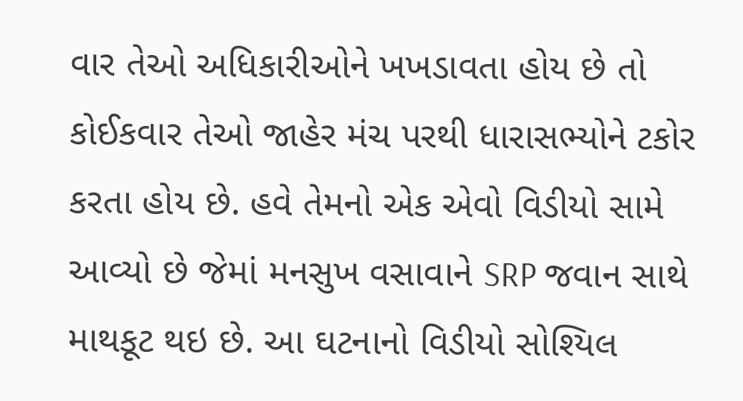વાર તેઓ અધિકારીઓને ખખડાવતા હોય છે તો કોઈકવાર તેઓ જાહેર મંચ પરથી ધારાસભ્યોને ટકોર કરતા હોય છે. હવે તેમનો એક એવો વિડીયો સામે આવ્યો છે જેમાં મનસુખ વસાવાને SRP જવાન સાથે માથકૂટ થઇ છે. આ ઘટનાનો વિડીયો સોશ્યિલ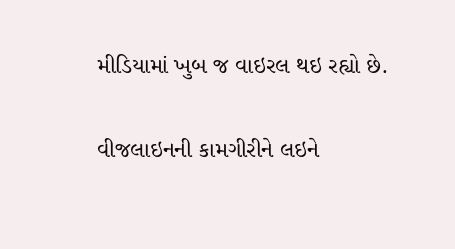મીડિયામાં ખુબ જ વાઇરલ થઇ રહ્યો છે.

વીજલાઇનની કામગીરીને લઇને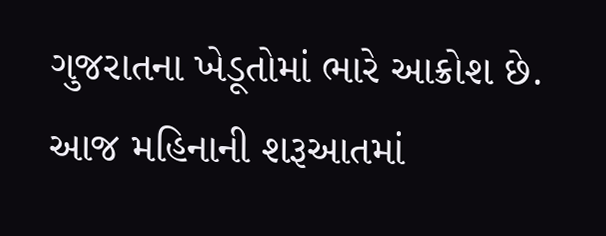ગુજરાતના ખેડૂતોમાં ભારે આક્રોશ છે. આજ મહિનાની શરૂઆતમાં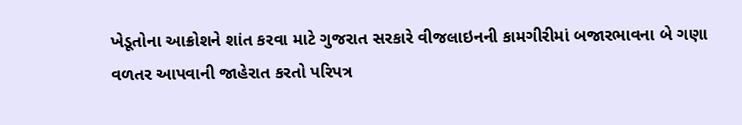ખેડૂતોના આક્રોશને શાંત કરવા માટે ગુજરાત સરકારે વીજલાઇનની કામગીરીમાં બજારભાવના બે ગણા વળતર આપવાની જાહેરાત કરતો પરિપત્ર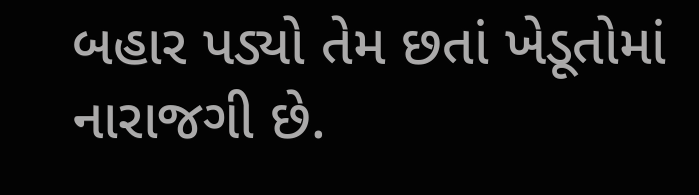બહાર પડ્યો તેમ છતાં ખેડૂતોમાં નારાજગી છે.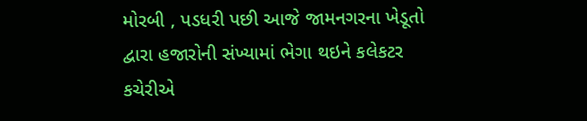મોરબી , પડધરી પછી આજે જામનગરના ખેડૂતો દ્વારા હજારોની સંખ્યામાં ભેગા થઇને કલેકટર કચેરીએ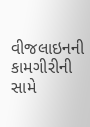વીજલાઇનની કામગીરીની સામે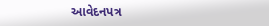આવેદનપત્ર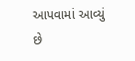આપવામાં આવ્યું છે